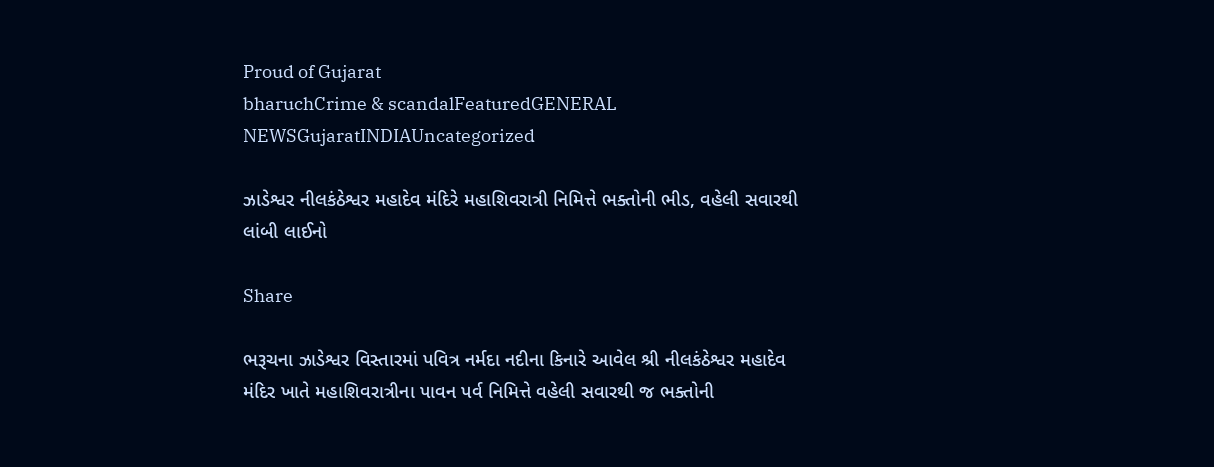Proud of Gujarat
bharuchCrime & scandalFeaturedGENERAL NEWSGujaratINDIAUncategorized

ઝાડેશ્વર નીલકંઠેશ્વર મહાદેવ મંદિરે મહાશિવરાત્રી નિમિત્તે ભક્તોની ભીડ, વહેલી સવારથી લાંબી લાઈનો

Share

ભરૂચના ઝાડેશ્વર વિસ્તારમાં પવિત્ર નર્મદા નદીના કિનારે આવેલ શ્રી નીલકંઠેશ્વર મહાદેવ મંદિર ખાતે મહાશિવરાત્રીના પાવન પર્વ નિમિત્તે વહેલી સવારથી જ ભક્તોની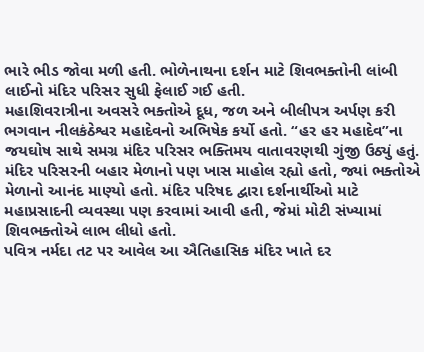ભારે ભીડ જોવા મળી હતી. ભોળેનાથના દર્શન માટે શિવભક્તોની લાંબી લાઈનો મંદિર પરિસર સુધી ફેલાઈ ગઈ હતી.
મહાશિવરાત્રીના અવસરે ભક્તોએ દૂધ, જળ અને બીલીપત્ર અર્પણ કરી ભગવાન નીલકંઠેશ્વર મહાદેવનો અભિષેક કર્યો હતો. “હર હર મહાદેવ”ના જયઘોષ સાથે સમગ્ર મંદિર પરિસર ભક્તિમય વાતાવરણથી ગુંજી ઉઠ્યું હતું.
મંદિર પરિસરની બહાર મેળાનો પણ ખાસ માહોલ રહ્યો હતો, જ્યાં ભક્તોએ મેળાનો આનંદ માણ્યો હતો. મંદિર પરિષદ દ્વારા દર્શનાર્થીઓ માટે મહાપ્રસાદની વ્યવસ્થા પણ કરવામાં આવી હતી, જેમાં મોટી સંખ્યામાં શિવભક્તોએ લાભ લીધો હતો.
પવિત્ર નર્મદા તટ પર આવેલ આ ઐતિહાસિક મંદિર ખાતે દર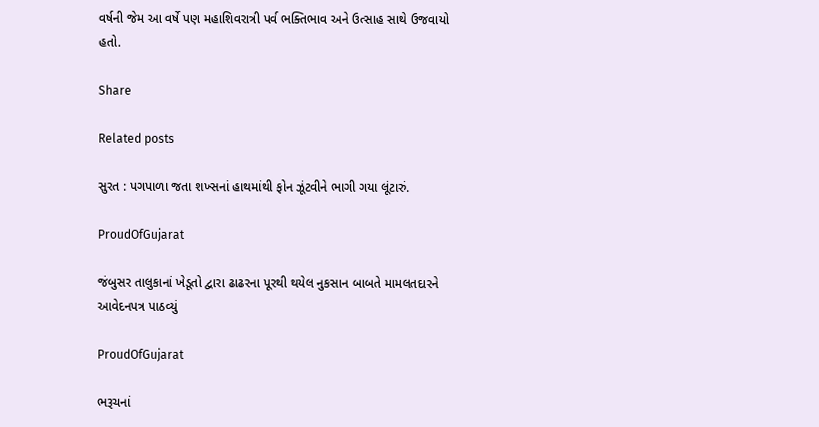વર્ષની જેમ આ વર્ષે પણ મહાશિવરાત્રી પર્વ ભક્તિભાવ અને ઉત્સાહ સાથે ઉજવાયો હતો.

Share

Related posts

સુરત : પગપાળા જતા શખ્સનાં હાથમાંથી ફોન ઝૂંટવીને ભાગી ગયા લૂંટારું.

ProudOfGujarat

જંબુસર તાલુકાનાં ખેડૂતો દ્વારા ઢાઢરના પૂરથી થયેલ નુકસાન બાબતે મામલતદારને આવેદનપત્ર પાઠવ્યું

ProudOfGujarat

ભરૂચનાં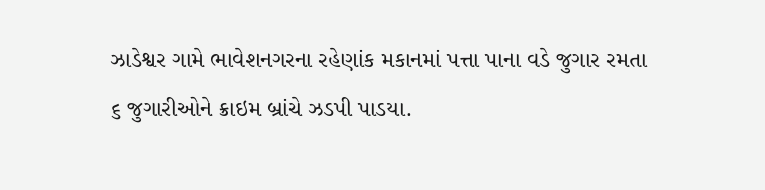ઝાડેશ્વર ગામે ભાવેશનગરના રહેણાંક મકાનમાં પત્તા પાના વડે જુગાર રમતા ૬ જુગારીઓને ક્રાઇમ બ્રાંચે ઝડપી પાડયા.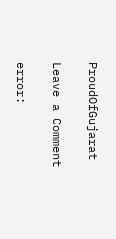ProudOfGujarat

Leave a Comment

error: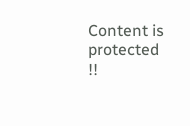Content is protected !!